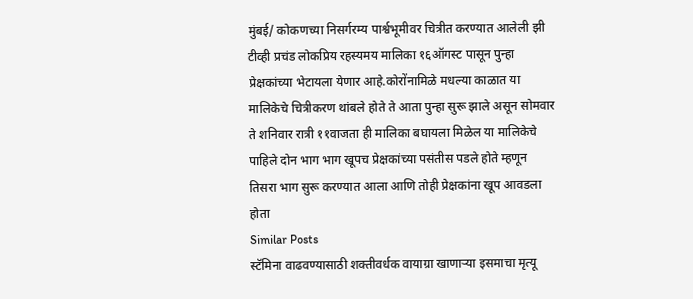मुंबई/ कोकणच्या निसर्गरम्य पार्श्वभूमीवर चित्रीत करण्यात आलेली झी टीव्ही प्रचंड लोकप्रिय रहस्यमय मालिका १६ऑगस्ट पासून पुन्हा प्रेक्षकांच्या भेटायला येणार आहे.कोरोंनामिळे मधल्या काळात या मालिकेचे चित्रीकरण थांबले होते ते आता पुन्हा सुरू झाले असून सोमवार ते शनिवार रात्री ११वाजता ही मालिका बघायला मिळेल या मालिकेचे पाहिले दोन भाग भाग खूपच प्रेक्षकांच्या पसंतीस पडले होते म्हणून तिसरा भाग सुरू करण्यात आला आणि तोही प्रेक्षकांना खूप आवडला होता
Similar Posts
स्टॅमिना वाढवण्यासाठी शक्तीवर्धक वायाग्रा खाणाऱ्या इसमाचा मृत्यू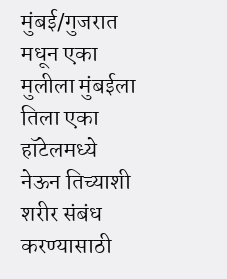मुंबई/गुजरात मधून एका मुलीला मुंबईला तिला एका हॉटेलमध्ये नेऊन तिच्याशी शरीर संबंध करण्यासाठी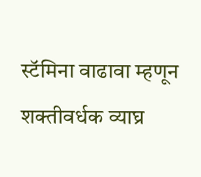स्टॅमिना वाढावा म्हणून शक्तीवर्धक व्याघ्र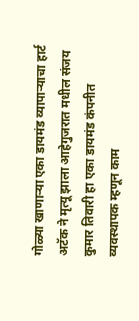गोळ्या खाणाऱ्या एका डायमंड व्यापाऱ्याचा हार्ट अटॅक ने मृत्यू झाला आहेगुजरात मधील संजय कुमार तिवारी हा एका डायमंड कंपनीत व्यवस्थापक म्हणून काम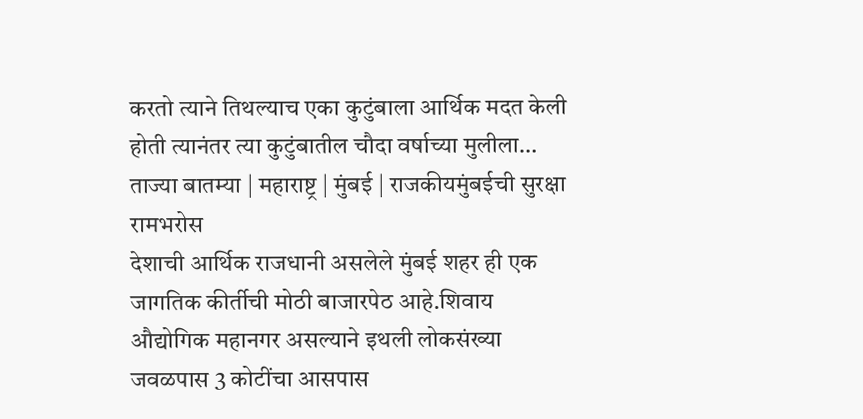करतो त्याने तिथल्याच एका कुटुंबाला आर्थिक मदत केली होती त्यानंतर त्या कुटुंबातील चौदा वर्षाच्या मुलीला…
ताज्या बातम्या | महाराष्ट्र | मुंबई | राजकीयमुंबईची सुरक्षा रामभरोस
देशाची आर्थिक राजधानी असलेले मुंबई शहर ही एक जागतिक कीर्तीची मोठी बाजारपेठ आहे.शिवाय औद्योगिक महानगर असल्याने इथली लोकसंख्या जवळपास 3 कोटींचा आसपास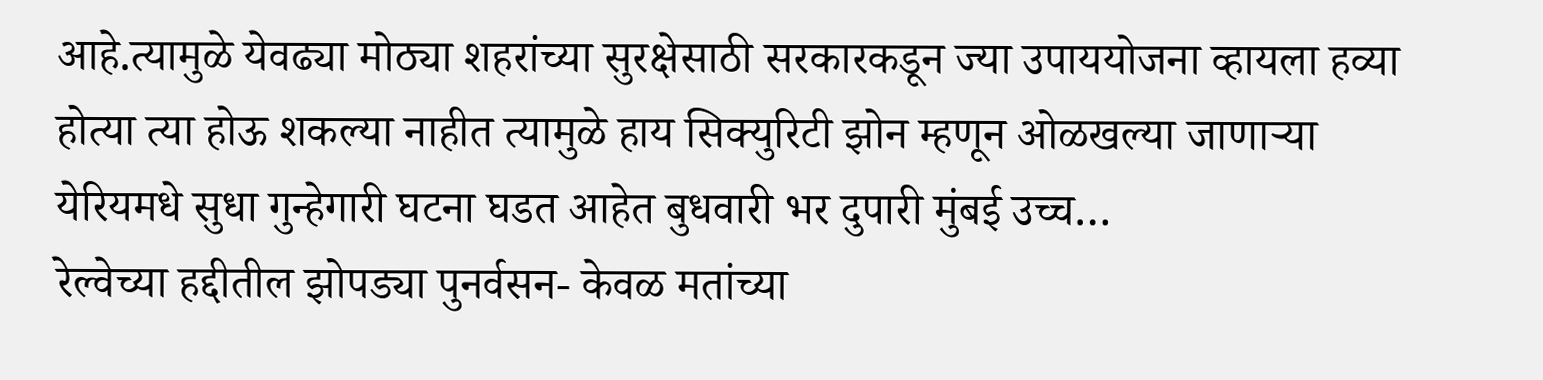आहे.त्यामुळे येवढ्या मोठ्या शहरांच्या सुरक्षेसाठी सरकारकडून ज्या उपाययोजना व्हायला हव्या होत्या त्या होऊ शकल्या नाहीत त्यामुळे हाय सिक्युरिटी झोन म्हणून ओळखल्या जाणाऱ्या येरियमधे सुधा गुन्हेगारी घटना घडत आहेत बुधवारी भर दुपारी मुंबई उच्च…
रेल्वेच्या हद्दीतील झोपड्या पुनर्वसन- केवळ मतांच्या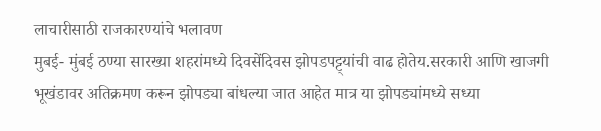लाचारीसाठी राजकारण्यांचे भलावण
मुबई- मुंबई ठण्या सारख्या शहरांमध्ये दिवसेंदिवस झोपडपट्ट्यांची वाढ होतेय.सरकारी आणि खाजगी भूखंडावर अतिक्रमण करून झोपड्या बांधल्या जात आहेत मात्र या झोपड्यांमध्ये सध्या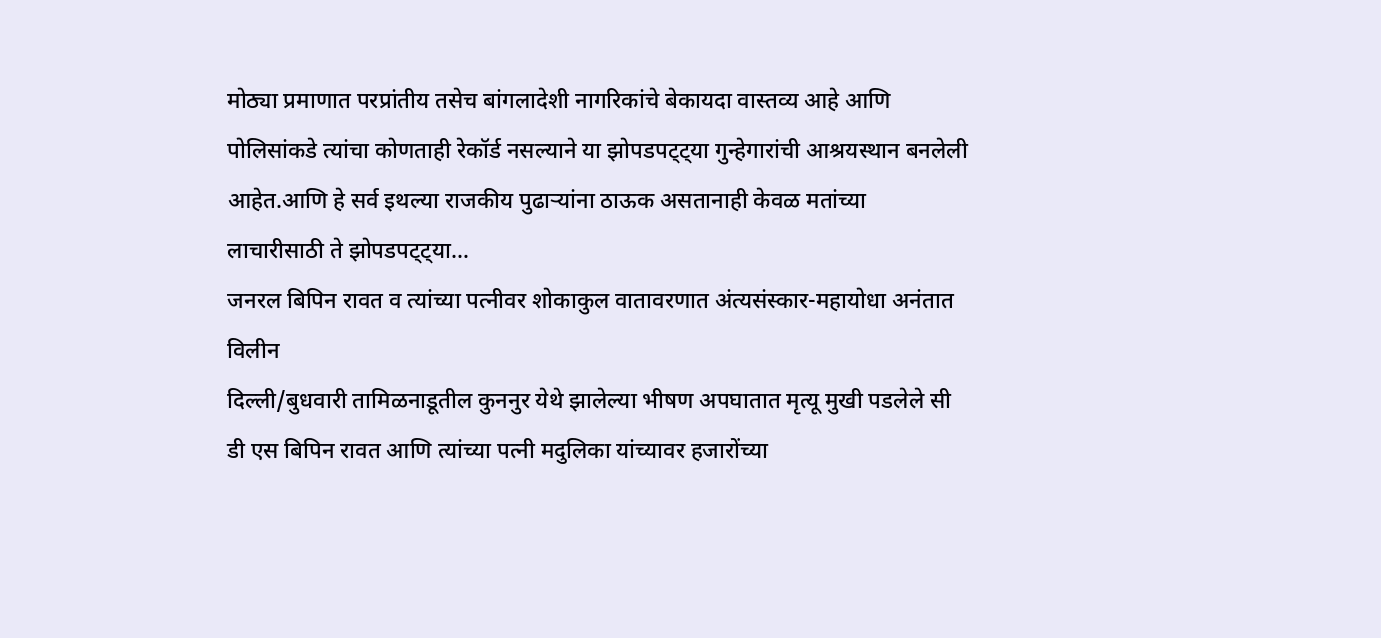मोठ्या प्रमाणात परप्रांतीय तसेच बांगलादेशी नागरिकांचे बेकायदा वास्तव्य आहे आणि पोलिसांकडे त्यांचा कोणताही रेकॉर्ड नसल्याने या झोपडपट्ट्या गुन्हेगारांची आश्रयस्थान बनलेली आहेत.आणि हे सर्व इथल्या राजकीय पुढाऱ्यांना ठाऊक असतानाही केवळ मतांच्या लाचारीसाठी ते झोपडपट्ट्या…
जनरल बिपिन रावत व त्यांच्या पत्नीवर शोकाकुल वातावरणात अंत्यसंस्कार-महायोधा अनंतात विलीन
दिल्ली/बुधवारी तामिळनाडूतील कुननुर येथे झालेल्या भीषण अपघातात मृत्यू मुखी पडलेले सी डी एस बिपिन रावत आणि त्यांच्या पत्नी मदुलिका यांच्यावर हजारोंच्या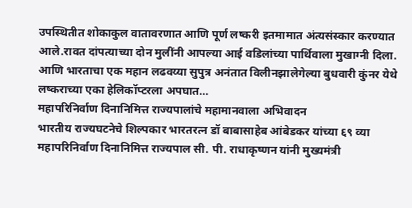उपस्थितीत शोकाकुल वातावरणात आणि पूर्ण लष्करी इतमामात अंत्यसंस्कार करण्यात आले.रावत दांपत्याच्या दोन मुलींनी आपल्या आई वडिलांच्या पार्थिवाला मुखाग्नी दिला. आणि भारताचा एक महान लढवय्या सुपुत्र अनंतात विलीनझालेगेल्या बुधवारी कुंनर येथे लष्कराच्या एका हेलिकॉप्टरला अपघात…
महापरिनिर्वाण दिनानिमित्त राज्यपालांचे महामानवाला अभिवादन
भारतीय राज्यघटनेचे शिल्पकार भारतरत्न डॉ बाबासाहेब आंबेडकर यांच्या ६९ व्या महापरिनिर्वाण दिनानिमित्त राज्यपाल सी. पी. राधाकृष्णन यांनी मुख्यमंत्री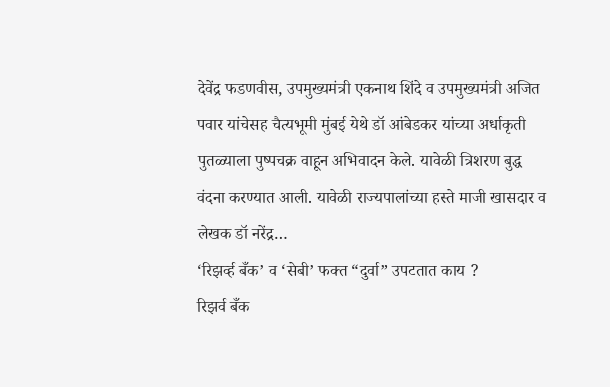देवेंद्र फडणवीस, उपमुख्यमंत्री एकनाथ शिंदे व उपमुख्यमंत्री अजित पवार यांचेसह चैत्यभूमी मुंबई येथे डॉ आंबेडकर यांच्या अर्धाकृती पुतळ्याला पुष्पचक्र वाहून अभिवादन केले. यावेळी त्रिशरण बुद्ध वंदना करण्यात आली. यावेळी राज्यपालांच्या हस्ते माजी खासदार व लेखक डॉ नरेंद्र…
‘रिझर्व्ह बँक’ व ‘सेबी’ फक्त “दुर्वा” उपटतात काय ?
रिझर्व बँक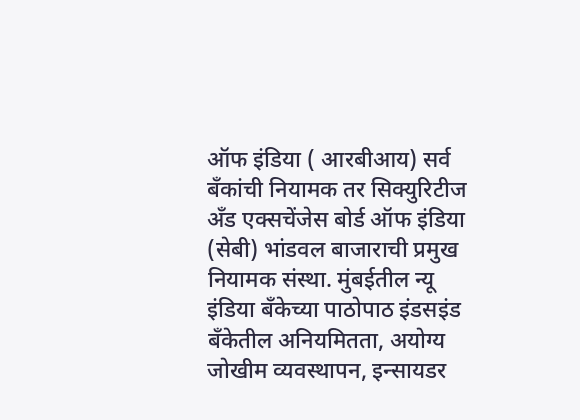ऑफ इंडिया ( आरबीआय) सर्व बँकांची नियामक तर सिक्युरिटीज अँड एक्सचेंजेस बोर्ड ऑफ इंडिया (सेबी) भांडवल बाजाराची प्रमुख नियामक संस्था. मुंबईतील न्यू इंडिया बँकेच्या पाठोपाठ इंडसइंड बँकेतील अनियमितता, अयोग्य जोखीम व्यवस्थापन, इन्सायडर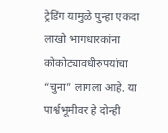ट्रेडिंग यामुळे पुन्हा एकदा लाखो भागधारकांना कोकोट्यावधीरुपयांचा “चुना” लागला आहे. या पार्श्वभूमीवर हे दोन्ही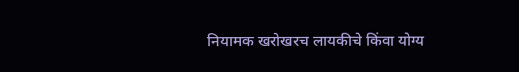नियामक खरोखरच लायकीचे किंवा योग्य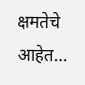क्षमतेचे आहेत…